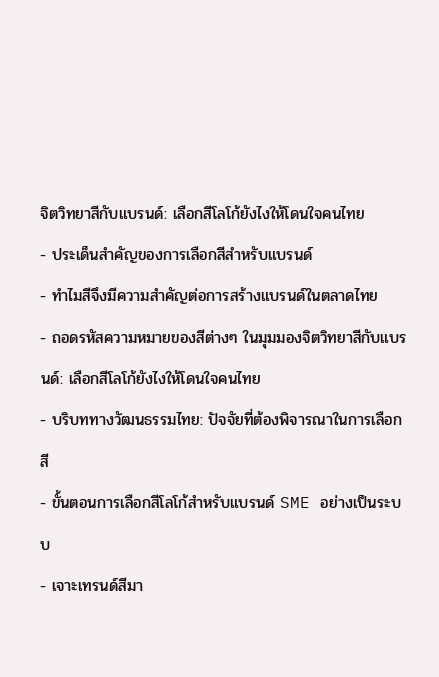จิตวิทยาสีกับแบรนด์: เลือกสีโลโก้ยังไงให้โดนใจคนไทย
- ประเด็นสำคัญของการเลือกสีสำหรับแบรนด์
- ทำไมสีจึงมีความสำคัญต่อการสร้างแบรนด์ในตลาดไทย
- ถอดรหัสความหมายของสีต่างๆ ในมุมมองจิตวิทยาสีกับแบรนด์: เลือกสีโลโก้ยังไงให้โดนใจคนไทย
- บริบททางวัฒนธรรมไทย: ปัจจัยที่ต้องพิจารณาในการเลือกสี
- ขั้นตอนการเลือกสีโลโก้สำหรับแบรนด์ SME อย่างเป็นระบบ
- เจาะเทรนด์สีมา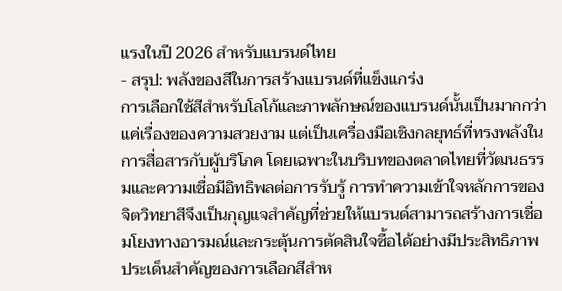แรงในปี 2026 สำหรับแบรนด์ไทย
- สรุป: พลังของสีในการสร้างแบรนด์ที่แข็งแกร่ง
การเลือกใช้สีสำหรับโลโก้และภาพลักษณ์ของแบรนด์นั้นเป็นมากกว่าแค่เรื่องของความสวยงาม แต่เป็นเครื่องมือเชิงกลยุทธ์ที่ทรงพลังในการสื่อสารกับผู้บริโภค โดยเฉพาะในบริบทของตลาดไทยที่วัฒนธรรมและความเชื่อมีอิทธิพลต่อการรับรู้ การทำความเข้าใจหลักการของจิตวิทยาสีจึงเป็นกุญแจสำคัญที่ช่วยให้แบรนด์สามารถสร้างการเชื่อมโยงทางอารมณ์และกระตุ้นการตัดสินใจซื้อได้อย่างมีประสิทธิภาพ
ประเด็นสำคัญของการเลือกสีสำห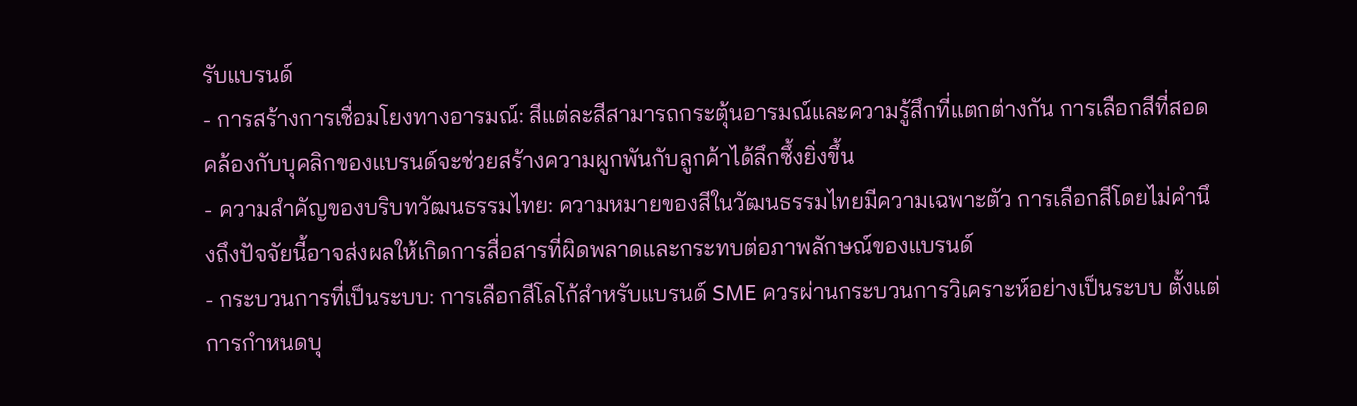รับแบรนด์
- การสร้างการเชื่อมโยงทางอารมณ์: สีแต่ละสีสามารถกระตุ้นอารมณ์และความรู้สึกที่แตกต่างกัน การเลือกสีที่สอดคล้องกับบุคลิกของแบรนด์จะช่วยสร้างความผูกพันกับลูกค้าได้ลึกซึ้งยิ่งขึ้น
- ความสำคัญของบริบทวัฒนธรรมไทย: ความหมายของสีในวัฒนธรรมไทยมีความเฉพาะตัว การเลือกสีโดยไม่คำนึงถึงปัจจัยนี้อาจส่งผลให้เกิดการสื่อสารที่ผิดพลาดและกระทบต่อภาพลักษณ์ของแบรนด์
- กระบวนการที่เป็นระบบ: การเลือกสีโลโก้สำหรับแบรนด์ SME ควรผ่านกระบวนการวิเคราะห์อย่างเป็นระบบ ตั้งแต่การกำหนดบุ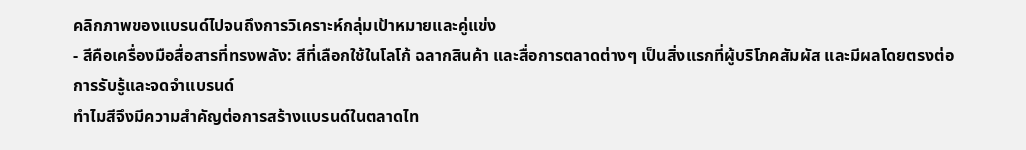คลิกภาพของแบรนด์ไปจนถึงการวิเคราะห์กลุ่มเป้าหมายและคู่แข่ง
- สีคือเครื่องมือสื่อสารที่ทรงพลัง: สีที่เลือกใช้ในโลโก้ ฉลากสินค้า และสื่อการตลาดต่างๆ เป็นสิ่งแรกที่ผู้บริโภคสัมผัส และมีผลโดยตรงต่อการรับรู้และจดจำแบรนด์
ทำไมสีจึงมีความสำคัญต่อการสร้างแบรนด์ในตลาดไท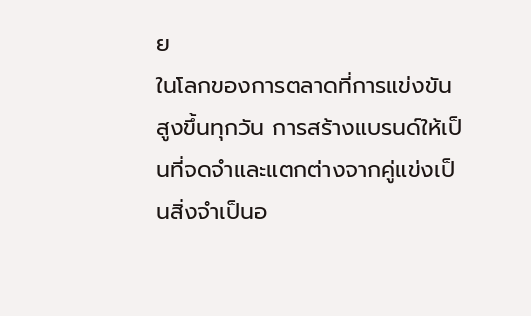ย
ในโลกของการตลาดที่การแข่งขันสูงขึ้นทุกวัน การสร้างแบรนด์ให้เป็นที่จดจำและแตกต่างจากคู่แข่งเป็นสิ่งจำเป็นอ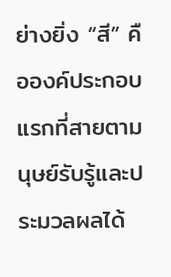ย่างยิ่ง “สี” คือองค์ประกอบแรกที่สายตามนุษย์รับรู้และประมวลผลได้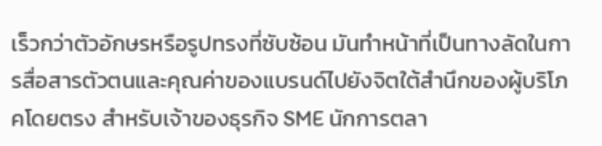เร็วกว่าตัวอักษรหรือรูปทรงที่ซับซ้อน มันทำหน้าที่เป็นทางลัดในการสื่อสารตัวตนและคุณค่าของแบรนด์ไปยังจิตใต้สำนึกของผู้บริโภคโดยตรง สำหรับเจ้าของธุรกิจ SME นักการตลา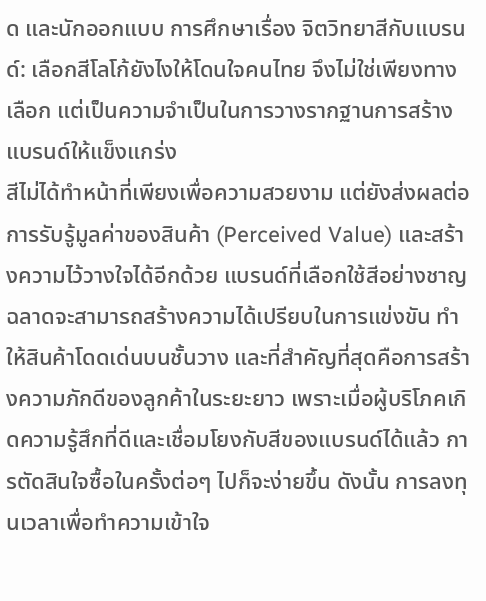ด และนักออกแบบ การศึกษาเรื่อง จิตวิทยาสีกับแบรนด์: เลือกสีโลโก้ยังไงให้โดนใจคนไทย จึงไม่ใช่เพียงทางเลือก แต่เป็นความจำเป็นในการวางรากฐานการสร้างแบรนด์ให้แข็งแกร่ง
สีไม่ได้ทำหน้าที่เพียงเพื่อความสวยงาม แต่ยังส่งผลต่อการรับรู้มูลค่าของสินค้า (Perceived Value) และสร้างความไว้วางใจได้อีกด้วย แบรนด์ที่เลือกใช้สีอย่างชาญฉลาดจะสามารถสร้างความได้เปรียบในการแข่งขัน ทำให้สินค้าโดดเด่นบนชั้นวาง และที่สำคัญที่สุดคือการสร้างความภักดีของลูกค้าในระยะยาว เพราะเมื่อผู้บริโภคเกิดความรู้สึกที่ดีและเชื่อมโยงกับสีของแบรนด์ได้แล้ว การตัดสินใจซื้อในครั้งต่อๆ ไปก็จะง่ายขึ้น ดังนั้น การลงทุนเวลาเพื่อทำความเข้าใจ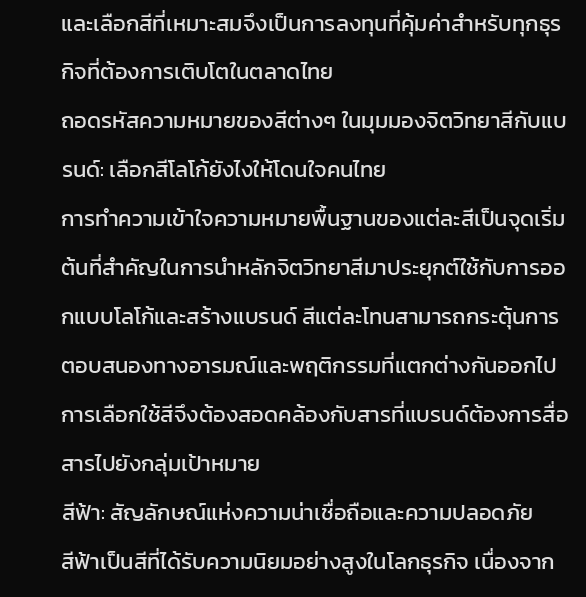และเลือกสีที่เหมาะสมจึงเป็นการลงทุนที่คุ้มค่าสำหรับทุกธุรกิจที่ต้องการเติบโตในตลาดไทย
ถอดรหัสความหมายของสีต่างๆ ในมุมมองจิตวิทยาสีกับแบรนด์: เลือกสีโลโก้ยังไงให้โดนใจคนไทย
การทำความเข้าใจความหมายพื้นฐานของแต่ละสีเป็นจุดเริ่มต้นที่สำคัญในการนำหลักจิตวิทยาสีมาประยุกต์ใช้กับการออกแบบโลโก้และสร้างแบรนด์ สีแต่ละโทนสามารถกระตุ้นการตอบสนองทางอารมณ์และพฤติกรรมที่แตกต่างกันออกไป การเลือกใช้สีจึงต้องสอดคล้องกับสารที่แบรนด์ต้องการสื่อสารไปยังกลุ่มเป้าหมาย
สีฟ้า: สัญลักษณ์แห่งความน่าเชื่อถือและความปลอดภัย
สีฟ้าเป็นสีที่ได้รับความนิยมอย่างสูงในโลกธุรกิจ เนื่องจาก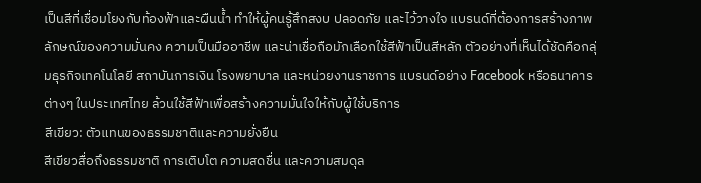เป็นสีที่เชื่อมโยงกับท้องฟ้าและผืนน้ำ ทำให้ผู้คนรู้สึกสงบ ปลอดภัย และไว้วางใจ แบรนด์ที่ต้องการสร้างภาพลักษณ์ของความมั่นคง ความเป็นมืออาชีพ และน่าเชื่อถือมักเลือกใช้สีฟ้าเป็นสีหลัก ตัวอย่างที่เห็นได้ชัดคือกลุ่มธุรกิจเทคโนโลยี สถาบันการเงิน โรงพยาบาล และหน่วยงานราชการ แบรนด์อย่าง Facebook หรือธนาคารต่างๆ ในประเทศไทย ล้วนใช้สีฟ้าเพื่อสร้างความมั่นใจให้กับผู้ใช้บริการ
สีเขียว: ตัวแทนของธรรมชาติและความยั่งยืน
สีเขียวสื่อถึงธรรมชาติ การเติบโต ความสดชื่น และความสมดุล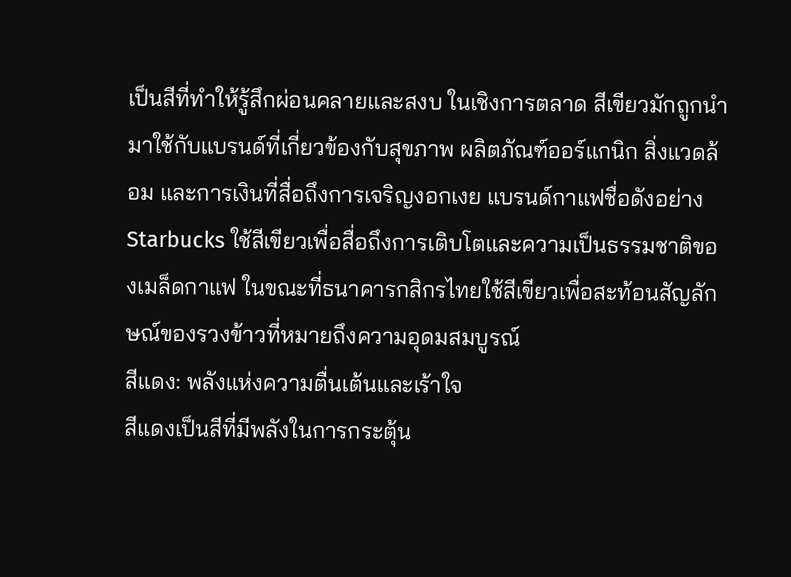เป็นสีที่ทำให้รู้สึกผ่อนคลายและสงบ ในเชิงการตลาด สีเขียวมักถูกนำมาใช้กับแบรนด์ที่เกี่ยวข้องกับสุขภาพ ผลิตภัณฑ์ออร์แกนิก สิ่งแวดล้อม และการเงินที่สื่อถึงการเจริญงอกเงย แบรนด์กาแฟชื่อดังอย่าง Starbucks ใช้สีเขียวเพื่อสื่อถึงการเติบโตและความเป็นธรรมชาติของเมล็ดกาแฟ ในขณะที่ธนาคารกสิกรไทยใช้สีเขียวเพื่อสะท้อนสัญลักษณ์ของรวงข้าวที่หมายถึงความอุดมสมบูรณ์
สีแดง: พลังแห่งความตื่นเต้นและเร้าใจ
สีแดงเป็นสีที่มีพลังในการกระตุ้น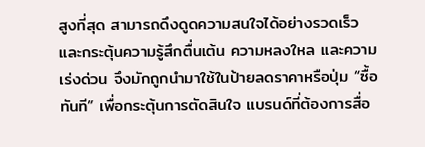สูงที่สุด สามารถดึงดูดความสนใจได้อย่างรวดเร็วและกระตุ้นความรู้สึกตื่นเต้น ความหลงใหล และความเร่งด่วน จึงมักถูกนำมาใช้ในป้ายลดราคาหรือปุ่ม “ซื้อทันที” เพื่อกระตุ้นการตัดสินใจ แบรนด์ที่ต้องการสื่อ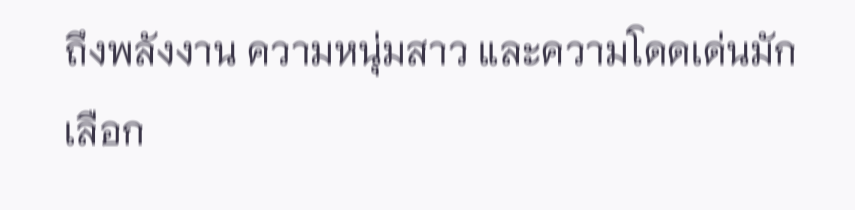ถึงพลังงาน ความหนุ่มสาว และความโดดเด่นมักเลือก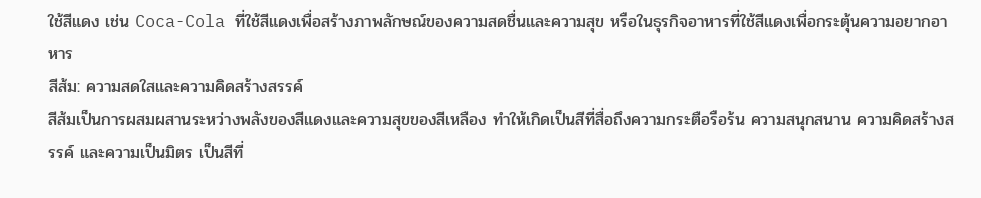ใช้สีแดง เช่น Coca-Cola ที่ใช้สีแดงเพื่อสร้างภาพลักษณ์ของความสดชื่นและความสุข หรือในธุรกิจอาหารที่ใช้สีแดงเพื่อกระตุ้นความอยากอาหาร
สีส้ม: ความสดใสและความคิดสร้างสรรค์
สีส้มเป็นการผสมผสานระหว่างพลังของสีแดงและความสุขของสีเหลือง ทำให้เกิดเป็นสีที่สื่อถึงความกระตือรือร้น ความสนุกสนาน ความคิดสร้างสรรค์ และความเป็นมิตร เป็นสีที่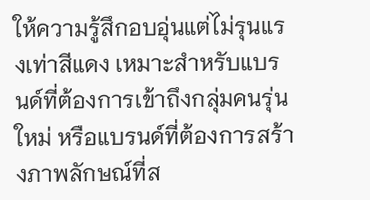ให้ความรู้สึกอบอุ่นแต่ไม่รุนแรงเท่าสีแดง เหมาะสำหรับแบรนด์ที่ต้องการเข้าถึงกลุ่มคนรุ่นใหม่ หรือแบรนด์ที่ต้องการสร้างภาพลักษณ์ที่ส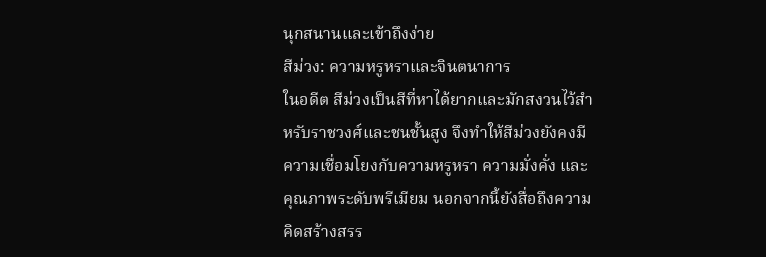นุกสนานและเข้าถึงง่าย
สีม่วง: ความหรูหราและจินตนาการ
ในอดีต สีม่วงเป็นสีที่หาได้ยากและมักสงวนไว้สำหรับราชวงศ์และชนชั้นสูง จึงทำให้สีม่วงยังคงมีความเชื่อมโยงกับความหรูหรา ความมั่งคั่ง และคุณภาพระดับพรีเมียม นอกจากนี้ยังสื่อถึงความคิดสร้างสรร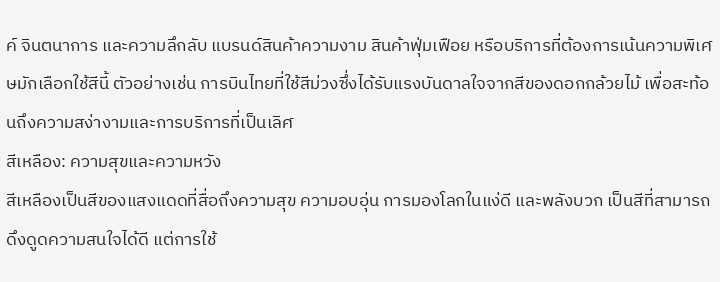ค์ จินตนาการ และความลึกลับ แบรนด์สินค้าความงาม สินค้าฟุ่มเฟือย หรือบริการที่ต้องการเน้นความพิเศษมักเลือกใช้สีนี้ ตัวอย่างเช่น การบินไทยที่ใช้สีม่วงซึ่งได้รับแรงบันดาลใจจากสีของดอกกล้วยไม้ เพื่อสะท้อนถึงความสง่างามและการบริการที่เป็นเลิศ
สีเหลือง: ความสุขและความหวัง
สีเหลืองเป็นสีของแสงแดดที่สื่อถึงความสุข ความอบอุ่น การมองโลกในแง่ดี และพลังบวก เป็นสีที่สามารถดึงดูดความสนใจได้ดี แต่การใช้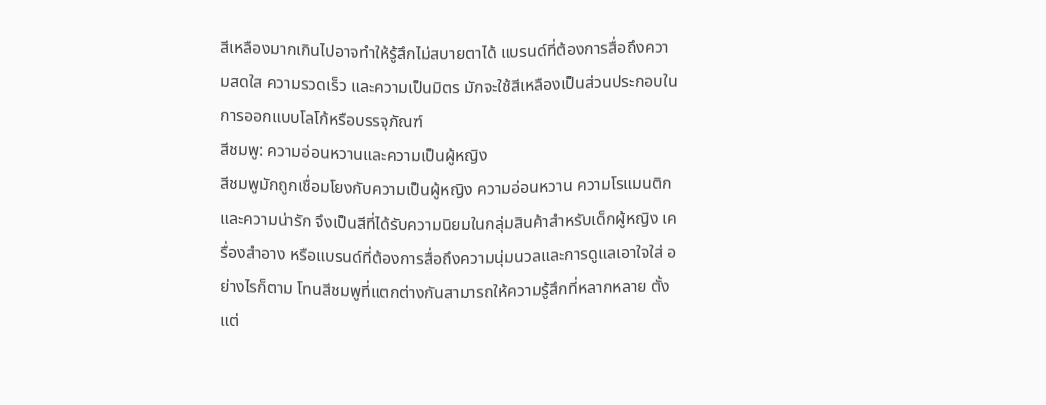สีเหลืองมากเกินไปอาจทำให้รู้สึกไม่สบายตาได้ แบรนด์ที่ต้องการสื่อถึงความสดใส ความรวดเร็ว และความเป็นมิตร มักจะใช้สีเหลืองเป็นส่วนประกอบในการออกแบบโลโก้หรือบรรจุภัณฑ์
สีชมพู: ความอ่อนหวานและความเป็นผู้หญิง
สีชมพูมักถูกเชื่อมโยงกับความเป็นผู้หญิง ความอ่อนหวาน ความโรแมนติก และความน่ารัก จึงเป็นสีที่ได้รับความนิยมในกลุ่มสินค้าสำหรับเด็กผู้หญิง เครื่องสำอาง หรือแบรนด์ที่ต้องการสื่อถึงความนุ่มนวลและการดูแลเอาใจใส่ อย่างไรก็ตาม โทนสีชมพูที่แตกต่างกันสามารถให้ความรู้สึกที่หลากหลาย ตั้งแต่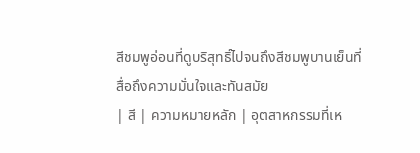สีชมพูอ่อนที่ดูบริสุทธิ์ไปจนถึงสีชมพูบานเย็นที่สื่อถึงความมั่นใจและทันสมัย
| สี | ความหมายหลัก | อุตสาหกรรมที่เห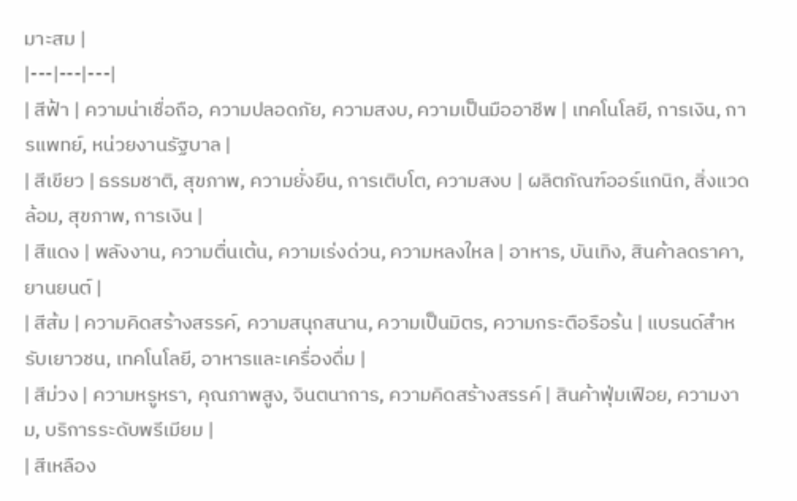มาะสม |
|---|---|---|
| สีฟ้า | ความน่าเชื่อถือ, ความปลอดภัย, ความสงบ, ความเป็นมืออาชีพ | เทคโนโลยี, การเงิน, การแพทย์, หน่วยงานรัฐบาล |
| สีเขียว | ธรรมชาติ, สุขภาพ, ความยั่งยืน, การเติบโต, ความสงบ | ผลิตภัณฑ์ออร์แกนิก, สิ่งแวดล้อม, สุขภาพ, การเงิน |
| สีแดง | พลังงาน, ความตื่นเต้น, ความเร่งด่วน, ความหลงใหล | อาหาร, บันเทิง, สินค้าลดราคา, ยานยนต์ |
| สีส้ม | ความคิดสร้างสรรค์, ความสนุกสนาน, ความเป็นมิตร, ความกระตือรือร้น | แบรนด์สำหรับเยาวชน, เทคโนโลยี, อาหารและเครื่องดื่ม |
| สีม่วง | ความหรูหรา, คุณภาพสูง, จินตนาการ, ความคิดสร้างสรรค์ | สินค้าฟุ่มเฟือย, ความงาม, บริการระดับพรีเมียม |
| สีเหลือง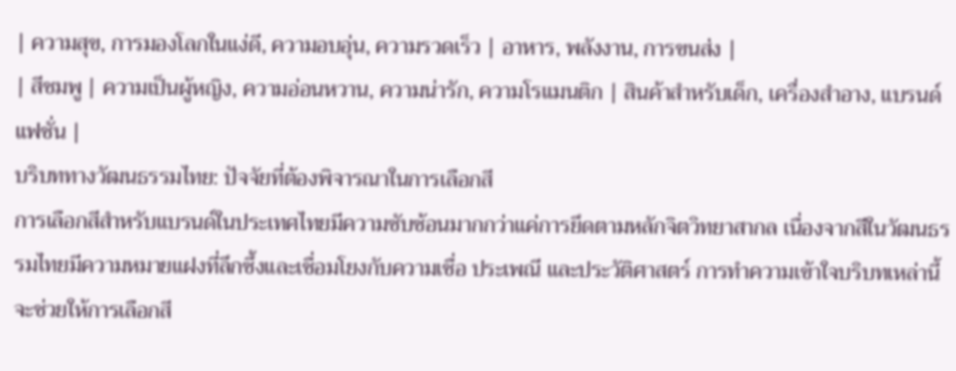| ความสุข, การมองโลกในแง่ดี, ความอบอุ่น, ความรวดเร็ว | อาหาร, พลังงาน, การขนส่ง |
| สีชมพู | ความเป็นผู้หญิง, ความอ่อนหวาน, ความน่ารัก, ความโรแมนติก | สินค้าสำหรับเด็ก, เครื่องสำอาง, แบรนด์แฟชั่น |
บริบททางวัฒนธรรมไทย: ปัจจัยที่ต้องพิจารณาในการเลือกสี
การเลือกสีสำหรับแบรนด์ในประเทศไทยมีความซับซ้อนมากกว่าแค่การยึดตามหลักจิตวิทยาสากล เนื่องจากสีในวัฒนธรรมไทยมีความหมายแฝงที่ลึกซึ้งและเชื่อมโยงกับความเชื่อ ประเพณี และประวัติศาสตร์ การทำความเข้าใจบริบทเหล่านี้จะช่วยให้การเลือกสี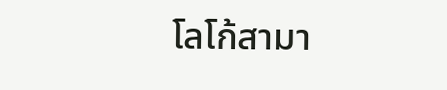โลโก้สามา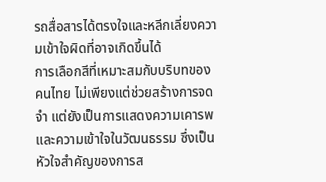รถสื่อสารได้ตรงใจและหลีกเลี่ยงความเข้าใจผิดที่อาจเกิดขึ้นได้
การเลือกสีที่เหมาะสมกับบริบทของคนไทย ไม่เพียงแต่ช่วยสร้างการจดจำ แต่ยังเป็นการแสดงความเคารพและความเข้าใจในวัฒนธรรม ซึ่งเป็นหัวใจสำคัญของการส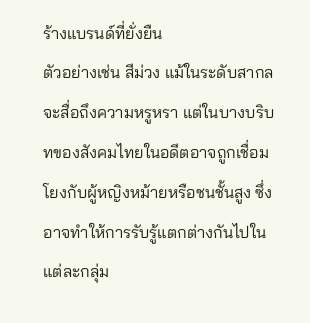ร้างแบรนด์ที่ยั่งยืน
ตัวอย่างเช่น สีม่วง แม้ในระดับสากลจะสื่อถึงความหรูหรา แต่ในบางบริบทของสังคมไทยในอดีตอาจถูกเชื่อมโยงกับผู้หญิงหม้ายหรือชนชั้นสูง ซึ่งอาจทำให้การรับรู้แตกต่างกันไปในแต่ละกลุ่ม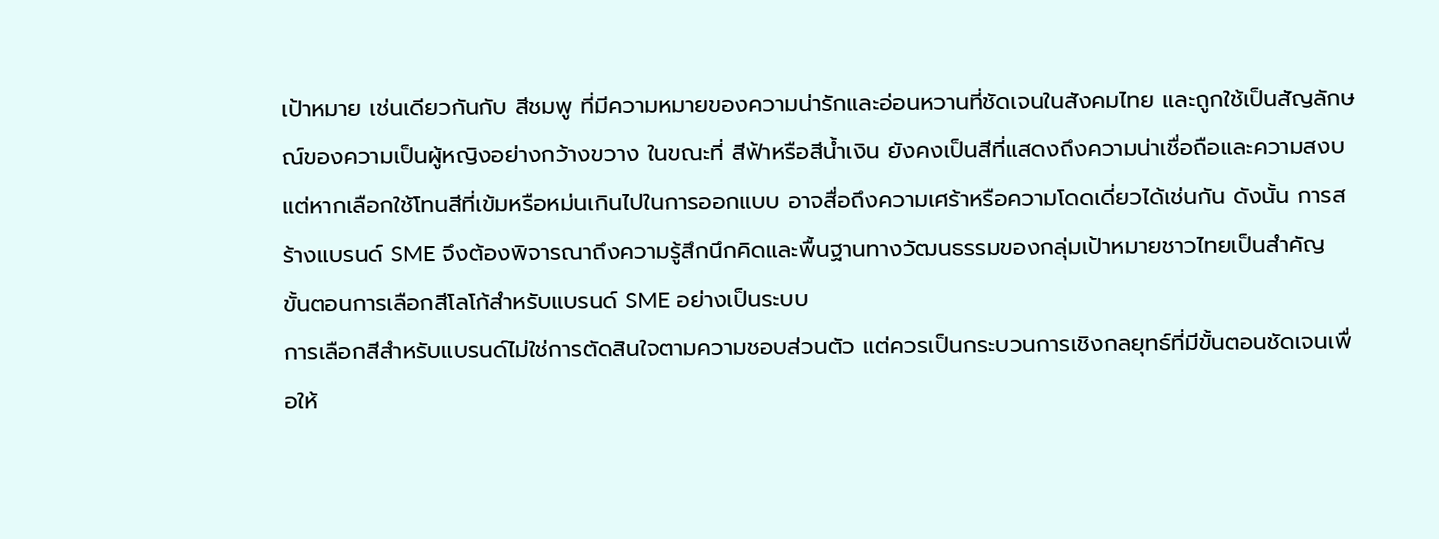เป้าหมาย เช่นเดียวกันกับ สีชมพู ที่มีความหมายของความน่ารักและอ่อนหวานที่ชัดเจนในสังคมไทย และถูกใช้เป็นสัญลักษณ์ของความเป็นผู้หญิงอย่างกว้างขวาง ในขณะที่ สีฟ้าหรือสีน้ำเงิน ยังคงเป็นสีที่แสดงถึงความน่าเชื่อถือและความสงบ แต่หากเลือกใช้โทนสีที่เข้มหรือหม่นเกินไปในการออกแบบ อาจสื่อถึงความเศร้าหรือความโดดเดี่ยวได้เช่นกัน ดังนั้น การสร้างแบรนด์ SME จึงต้องพิจารณาถึงความรู้สึกนึกคิดและพื้นฐานทางวัฒนธรรมของกลุ่มเป้าหมายชาวไทยเป็นสำคัญ
ขั้นตอนการเลือกสีโลโก้สำหรับแบรนด์ SME อย่างเป็นระบบ
การเลือกสีสำหรับแบรนด์ไม่ใช่การตัดสินใจตามความชอบส่วนตัว แต่ควรเป็นกระบวนการเชิงกลยุทธ์ที่มีขั้นตอนชัดเจนเพื่อให้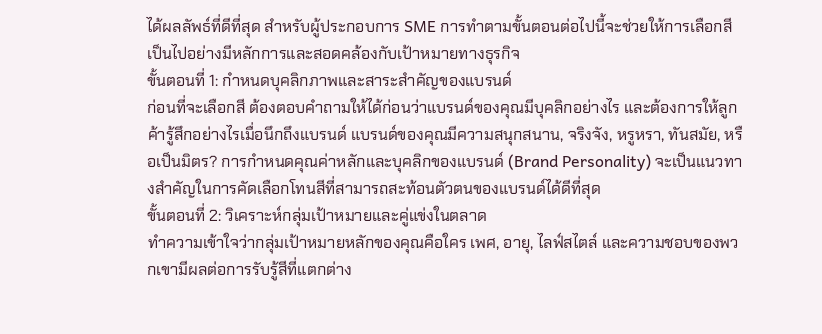ได้ผลลัพธ์ที่ดีที่สุด สำหรับผู้ประกอบการ SME การทำตามขั้นตอนต่อไปนี้จะช่วยให้การเลือกสีเป็นไปอย่างมีหลักการและสอดคล้องกับเป้าหมายทางธุรกิจ
ขั้นตอนที่ 1: กำหนดบุคลิกภาพและสาระสำคัญของแบรนด์
ก่อนที่จะเลือกสี ต้องตอบคำถามให้ได้ก่อนว่าแบรนด์ของคุณมีบุคลิกอย่างไร และต้องการให้ลูกค้ารู้สึกอย่างไรเมื่อนึกถึงแบรนด์ แบรนด์ของคุณมีความสนุกสนาน, จริงจัง, หรูหรา, ทันสมัย, หรือเป็นมิตร? การกำหนดคุณค่าหลักและบุคลิกของแบรนด์ (Brand Personality) จะเป็นแนวทางสำคัญในการคัดเลือกโทนสีที่สามารถสะท้อนตัวตนของแบรนด์ได้ดีที่สุด
ขั้นตอนที่ 2: วิเคราะห์กลุ่มเป้าหมายและคู่แข่งในตลาด
ทำความเข้าใจว่ากลุ่มเป้าหมายหลักของคุณคือใคร เพศ, อายุ, ไลฟ์สไตล์ และความชอบของพวกเขามีผลต่อการรับรู้สีที่แตกต่าง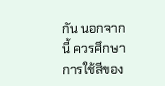กัน นอกจากนี้ ควรศึกษาการใช้สีของ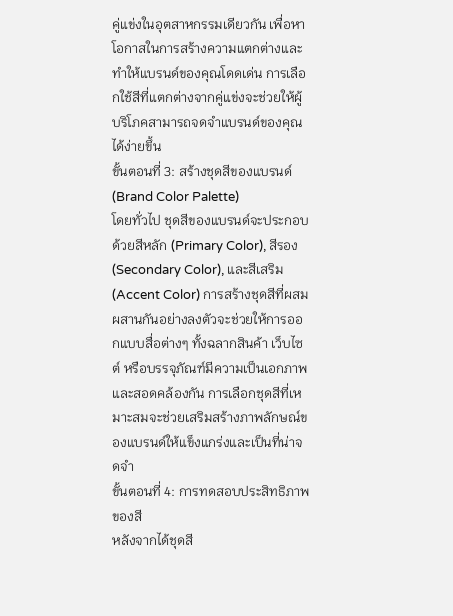คู่แข่งในอุตสาหกรรมเดียวกัน เพื่อหาโอกาสในการสร้างความแตกต่างและทำให้แบรนด์ของคุณโดดเด่น การเลือกใช้สีที่แตกต่างจากคู่แข่งจะช่วยให้ผู้บริโภคสามารถจดจำแบรนด์ของคุณได้ง่ายขึ้น
ขั้นตอนที่ 3: สร้างชุดสีของแบรนด์ (Brand Color Palette)
โดยทั่วไป ชุดสีของแบรนด์จะประกอบด้วยสีหลัก (Primary Color), สีรอง (Secondary Color), และสีเสริม (Accent Color) การสร้างชุดสีที่ผสมผสานกันอย่างลงตัวจะช่วยให้การออกแบบสื่อต่างๆ ทั้งฉลากสินค้า เว็บไซต์ หรือบรรจุภัณฑ์มีความเป็นเอกภาพและสอดคล้องกัน การเลือกชุดสีที่เหมาะสมจะช่วยเสริมสร้างภาพลักษณ์ของแบรนด์ให้แข็งแกร่งและเป็นที่น่าจดจำ
ขั้นตอนที่ 4: การทดสอบประสิทธิภาพของสี
หลังจากได้ชุดสี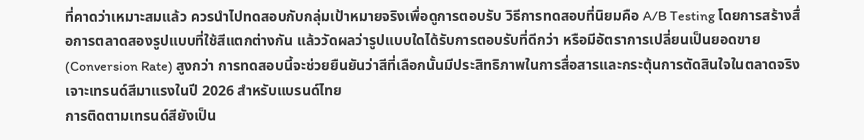ที่คาดว่าเหมาะสมแล้ว ควรนำไปทดสอบกับกลุ่มเป้าหมายจริงเพื่อดูการตอบรับ วิธีการทดสอบที่นิยมคือ A/B Testing โดยการสร้างสื่อการตลาดสองรูปแบบที่ใช้สีแตกต่างกัน แล้ววัดผลว่ารูปแบบใดได้รับการตอบรับที่ดีกว่า หรือมีอัตราการเปลี่ยนเป็นยอดขาย (Conversion Rate) สูงกว่า การทดสอบนี้จะช่วยยืนยันว่าสีที่เลือกนั้นมีประสิทธิภาพในการสื่อสารและกระตุ้นการตัดสินใจในตลาดจริง
เจาะเทรนด์สีมาแรงในปี 2026 สำหรับแบรนด์ไทย
การติดตามเทรนด์สียังเป็น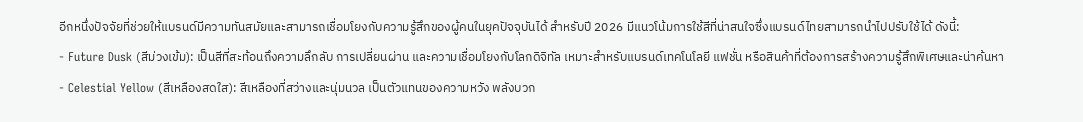อีกหนึ่งปัจจัยที่ช่วยให้แบรนด์มีความทันสมัยและสามารถเชื่อมโยงกับความรู้สึกของผู้คนในยุคปัจจุบันได้ สำหรับปี 2026 มีแนวโน้มการใช้สีที่น่าสนใจซึ่งแบรนด์ไทยสามารถนำไปปรับใช้ได้ ดังนี้:
- Future Dusk (สีม่วงเข้ม): เป็นสีที่สะท้อนถึงความลึกลับ การเปลี่ยนผ่าน และความเชื่อมโยงกับโลกดิจิทัล เหมาะสำหรับแบรนด์เทคโนโลยี แฟชั่น หรือสินค้าที่ต้องการสร้างความรู้สึกพิเศษและน่าค้นหา
- Celestial Yellow (สีเหลืองสดใส): สีเหลืองที่สว่างและนุ่มนวล เป็นตัวแทนของความหวัง พลังบวก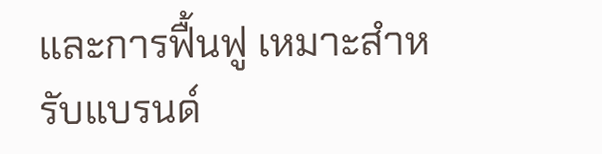และการฟื้นฟู เหมาะสำหรับแบรนด์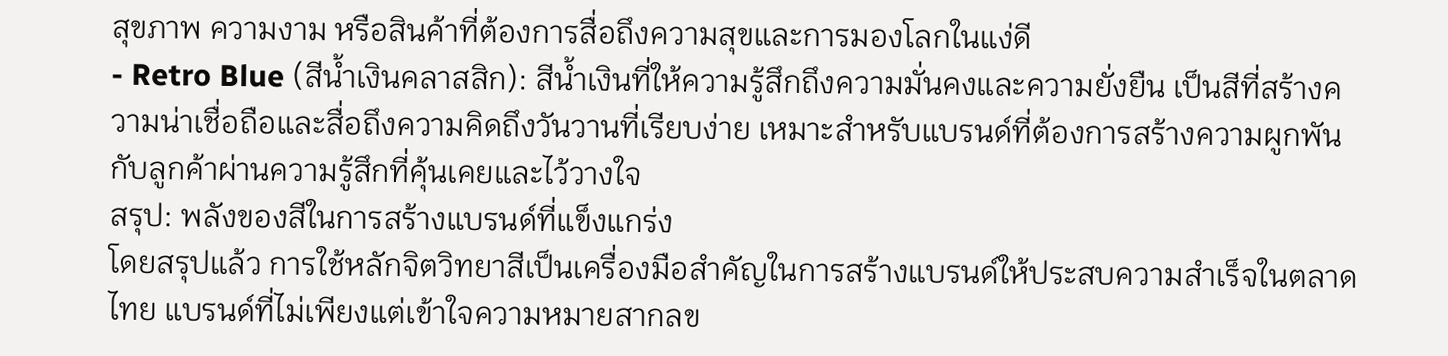สุขภาพ ความงาม หรือสินค้าที่ต้องการสื่อถึงความสุขและการมองโลกในแง่ดี
- Retro Blue (สีน้ำเงินคลาสสิก): สีน้ำเงินที่ให้ความรู้สึกถึงความมั่นคงและความยั่งยืน เป็นสีที่สร้างความน่าเชื่อถือและสื่อถึงความคิดถึงวันวานที่เรียบง่าย เหมาะสำหรับแบรนด์ที่ต้องการสร้างความผูกพันกับลูกค้าผ่านความรู้สึกที่คุ้นเคยและไว้วางใจ
สรุป: พลังของสีในการสร้างแบรนด์ที่แข็งแกร่ง
โดยสรุปแล้ว การใช้หลักจิตวิทยาสีเป็นเครื่องมือสำคัญในการสร้างแบรนด์ให้ประสบความสำเร็จในตลาดไทย แบรนด์ที่ไม่เพียงแต่เข้าใจความหมายสากลข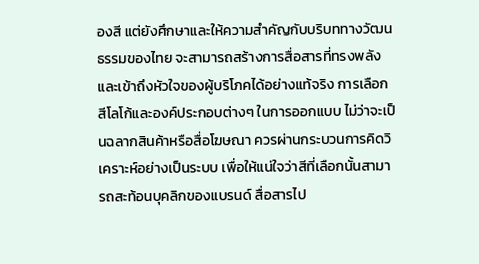องสี แต่ยังศึกษาและให้ความสำคัญกับบริบททางวัฒนธรรมของไทย จะสามารถสร้างการสื่อสารที่ทรงพลังและเข้าถึงหัวใจของผู้บริโภคได้อย่างแท้จริง การเลือกสีโลโก้และองค์ประกอบต่างๆ ในการออกแบบ ไม่ว่าจะเป็นฉลากสินค้าหรือสื่อโฆษณา ควรผ่านกระบวนการคิดวิเคราะห์อย่างเป็นระบบ เพื่อให้แน่ใจว่าสีที่เลือกนั้นสามารถสะท้อนบุคลิกของแบรนด์ สื่อสารไป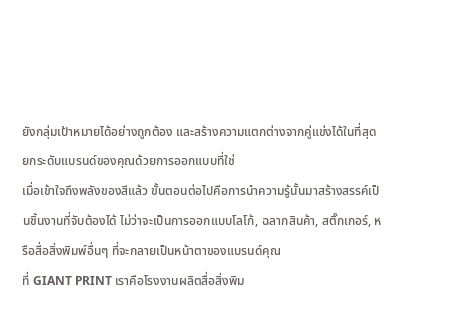ยังกลุ่มเป้าหมายได้อย่างถูกต้อง และสร้างความแตกต่างจากคู่แข่งได้ในที่สุด
ยกระดับแบรนด์ของคุณด้วยการออกแบบที่ใช่
เมื่อเข้าใจถึงพลังของสีแล้ว ขั้นตอนต่อไปคือการนำความรู้นั้นมาสร้างสรรค์เป็นชิ้นงานที่จับต้องได้ ไม่ว่าจะเป็นการออกแบบโลโก้, ฉลากสินค้า, สติ๊กเกอร์, หรือสื่อสิ่งพิมพ์อื่นๆ ที่จะกลายเป็นหน้าตาของแบรนด์คุณ
ที่ GIANT PRINT เราคือโรงงานผลิตสื่อสิ่งพิม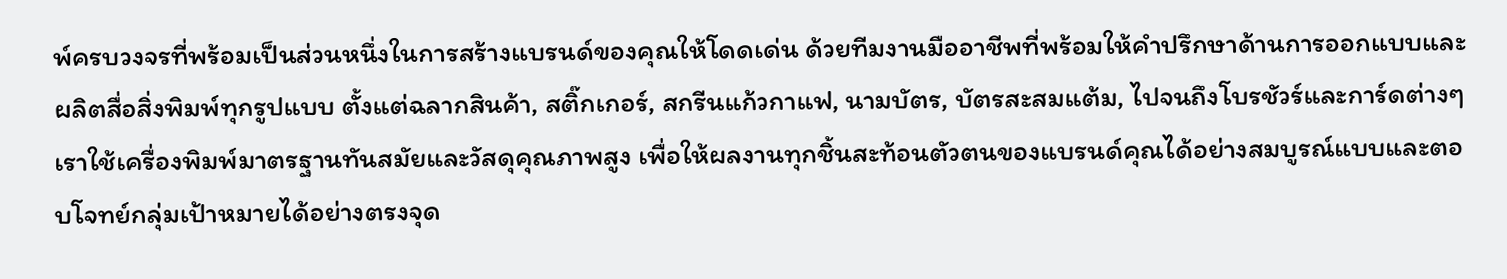พ์ครบวงจรที่พร้อมเป็นส่วนหนึ่งในการสร้างแบรนด์ของคุณให้โดดเด่น ด้วยทีมงานมืออาชีพที่พร้อมให้คำปรึกษาด้านการออกแบบและผลิตสื่อสิ่งพิมพ์ทุกรูปแบบ ตั้งแต่ฉลากสินค้า, สติ๊กเกอร์, สกรีนแก้วกาแฟ, นามบัตร, บัตรสะสมแต้ม, ไปจนถึงโบรชัวร์และการ์ดต่างๆ เราใช้เครื่องพิมพ์มาตรฐานทันสมัยและวัสดุคุณภาพสูง เพื่อให้ผลงานทุกชิ้นสะท้อนตัวตนของแบรนด์คุณได้อย่างสมบูรณ์แบบและตอบโจทย์กลุ่มเป้าหมายได้อย่างตรงจุด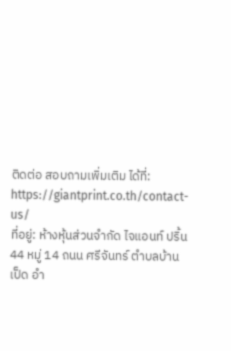ติดต่อ สอบถามเพิ่มเติม ได้ที่: https://giantprint.co.th/contact-us/
ที่อยู่: ห้างหุ้นส่วนจำกัด ไจแอนท์ ปริ้น 44 หมู่ 14 ถนน ศรีจันทร์ ตำบลบ้านเป็ด อำ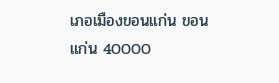เภอเมืองขอนแก่น ขอนแก่น 40000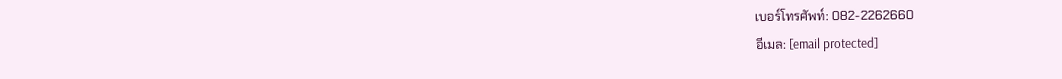เบอร์โทรศัพท์: 082-2262660
อีเมล: [email protected]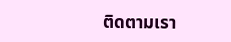ติดตามเรา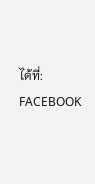ได้ที่:
FACEBOOK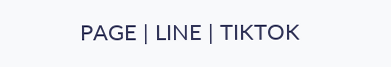PAGE | LINE | TIKTOK